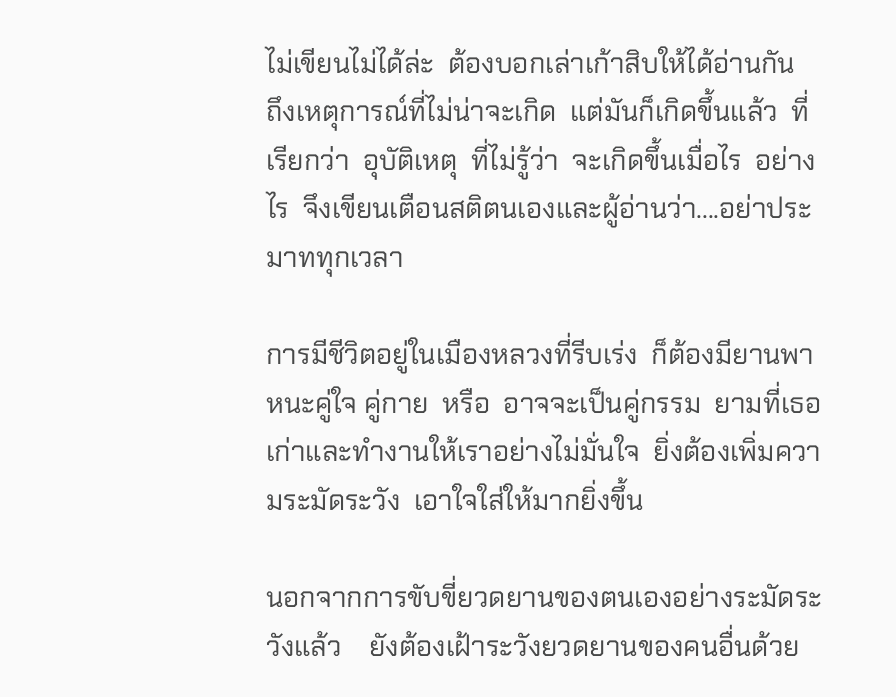ไม่เขียนไม่ได้ล่ะ  ต้องบอกเล่าเก้าสิบให้ได้อ่านกัน  ถึงเหตุการณ์ที่ไม่น่าจะเกิด  แต่มันก็เกิดขึ้นแล้ว  ที่เรียกว่า  อุบัติเหตุ  ที่ไม่รู้ว่า  จะเกิดขึ้นเมื่อไร  อย่างไร  จึงเขียนเตือนสติตนเองและผู้อ่านว่า....อย่าประมาททุกเวลา

การมีชีวิตอยู่ในเมืองหลวงที่รีบเร่ง  ก็ต้องมียานพาหนะคู่ใจ คู่กาย  หรือ  อาจจะเป็นคู่กรรม  ยามที่เธอเก่าและทำงานให้เราอย่างไม่มั่นใจ  ยิ่งต้องเพิ่มความระมัดระวัง  เอาใจใส่ให้มากยิ่งขึ้น

นอกจากการขับขี่ยวดยานของตนเองอย่างระมัดระวังแล้ว    ยังต้องเฝ้าระวังยวดยานของคนอื่นด้วย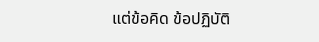แต่ข้อคิด ข้อปฏิบัติ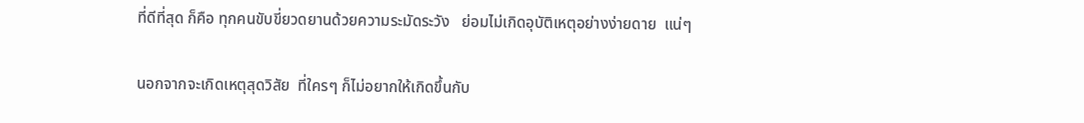ที่ดีที่สุด ก็คือ ทุกคนขับขี่ยวดยานด้วยความระมัดระวัง   ย่อมไม่เกิดอุบัติเหตุอย่างง่ายดาย  แน่ๆ

นอกจากจะเกิดเหตุสุดวิสัย  ที่ใครๆ ก็ไม่อยากให้เกิดขึ้นกับ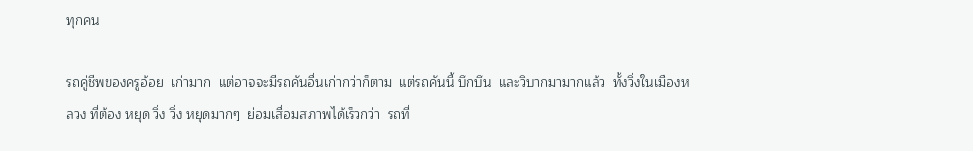ทุกคน

รถคู่ชีพของครูอ้อย  เก่ามาก  แต่อาจจะมีรถคันอื่นเก่ากว่าก็ตาม  แต่รถคันนี้ บึกบึน  และวิบากมามากแล้ว  ทั้งวิ่งในเมืองหลวง ที่ต้อง หยุด วิ่ง วิ่ง หยุดมากๆ  ย่อมเสื่อมสภาพได้เร็วกว่า  รถที่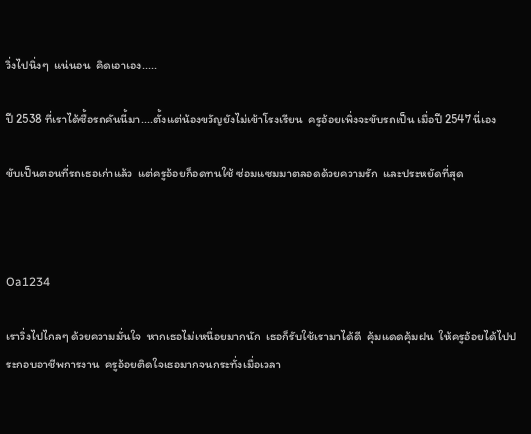วิ่งไปนิ่งๆ  แน่นอน  คิดเอาเอง.....

ปี 2538 ที่เราได้ซื้อรถคันนี้มา....ตั้งแต่น้องขวัญยังไม่เข้าโรงเรียน  ครูอ้อยเพิ่งจะขับรถเป็น เมื่อปี 2547 นี่เอง

ขับเป็นตอนที่รถเธอเก่าแล้ว  แต่ครูอ้อยก็อดทนใช้ ซ่อมแซมมาตลอดด้วยความรัก  และประหยัดที่สุด



Oa1234

เราวิ่งไปไกลๆ ด้วยความมั่นใจ  หากเธอไม่เหนื่อยมากนัก  เธอก็รับใช้เรามาได้ดี  คุ้มแดดคุ้มฝน  ให้ครูอ้อยได้ไปประกอบอาชีพการงาน  ครูอ้อยติดใจเธอมากจนกระทั่งเมื่อเวลา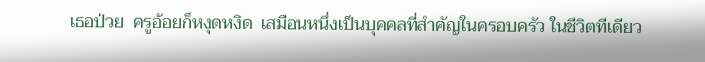เธอป่วย  ครูอ้อยก็หงุดหงิด  เสมือนหนึ่งเป็นบุคคลที่สำคัญในครอบครัว ในชีวิตทีเดียว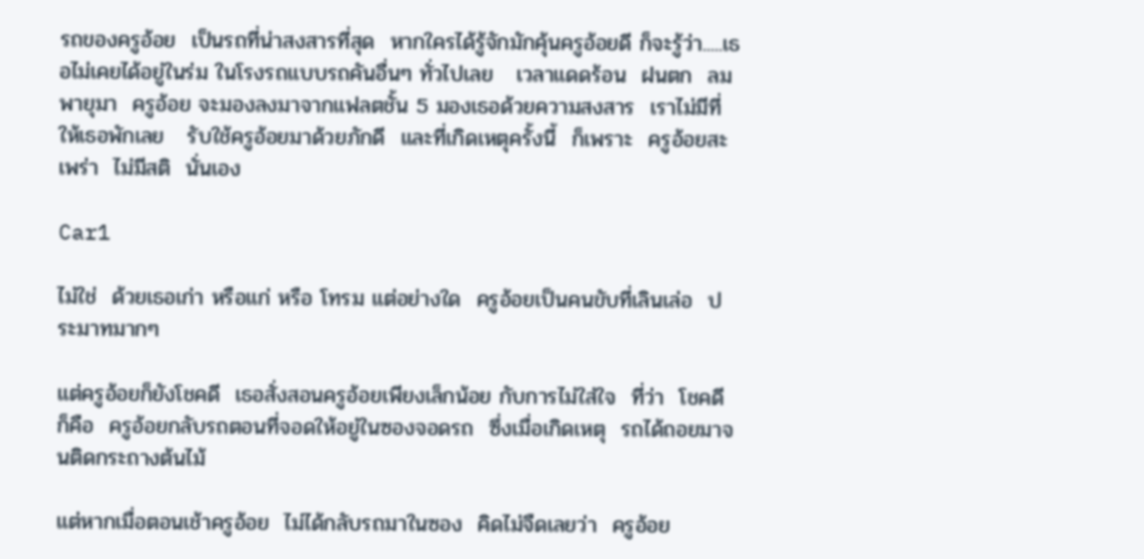รถของครูอ้อย  เป็นรถที่น่าสงสารที่สุด  หากใครได้รู้จักมักคุ้นครูอ้อยดี ก็จะรู้ว่า.....เธอไม่เคยได้อยู่ในร่ม ในโรงรถแบบรถคันอื่นๆ ทั่วไปเลย   เวลาแดดร้อน  ฝนตก  ลมพายุมา  ครูอ้อย จะมองลงมาจากแฟลตชั้น 5 มองเธอด้วยความสงสาร  เราไม่มีที่ให้เธอพักเลย   รับใช้ครูอ้อยมาด้วยภักดี  และที่เกิดเหตุครั้งนี้  ก็เพราะ  ครูอ้อยสะเพร่า  ไม่มีสติ  นั่นเอง

Car1

ไม่ใช่  ด้วยเธอเก่า หรือแก่ หรือ โทรม แต่อย่างใด  ครูอ้อยเป็นคนขับที่เลินเล่อ  ประมาทมากๆ

แต่ครูอ้อยก็ยังโชคดี  เธอสั่งสอนครูอ้อยเพียงเล็กน้อย กับการไม่ใส่ใจ  ที่ว่า  โชคดี ก็คือ  ครูอ้อยกลับรถตอนที่จอดให้อยู่ในซองจอดรถ  ซึ่งเมื่อเกิดเหตุ  รถได้ถอยมาจนติดกระถางต้นไม้

แต่หากเมื่อตอนเช้าครูอ้อย  ไม่ได้กลับรถมาในซอง  คิดไม่จืดเลยว่า  ครูอ้อย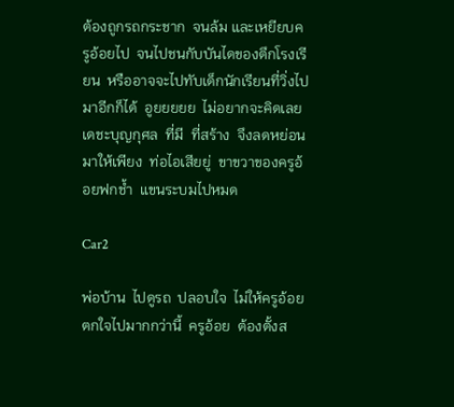ต้องถูกรถกระชาก  จนล้ม และเหยียบครูอ้อยไป  จนไปชนกับบันไดของตึกโรงเรียน  หรืออาจจะไปทับเด็กนักเรียนที่วิ่งไปมาอีกก็ได้  อูยยยยย  ไม่อยากจะคิดเลย  เดชะบุญกุศล  ที่มี  ที่สร้าง  จึงลดหย่อนมาให้เพียง  ท่อไอเสียยู่  ขาขวาของครูอ้อยฟกช้ำ  แขนระบมไปหมด

Car2

พ่อบ้าน  ไปดูรถ  ปลอบใจ  ไม่ให้ครูอ้อยตกใจไปมากกว่านี้  ครูอ้อย  ต้องตั้งส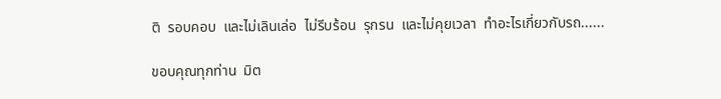ติ  รอบคอบ  และไม่เลินเล่อ  ไม่รีบร้อน  รุกรน  และไม่คุยเวลา  ทำอะไรเกี่ยวกับรถ......

ขอบคุณทุกท่าน  มิต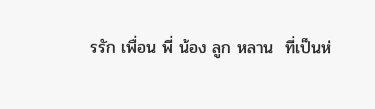รรัก เพื่อน พี่ น้อง ลูก หลาน  ที่เป็นห่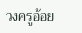วงครูอ้อย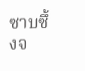ซาบซึ้งจ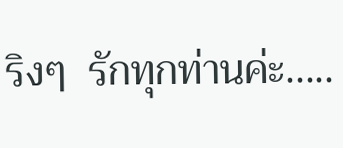ริงๆ  รักทุกท่านค่ะ.....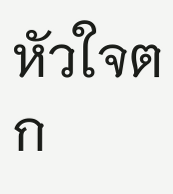หัวใจตก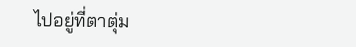ไปอยู่ที่ตาตุ่ม